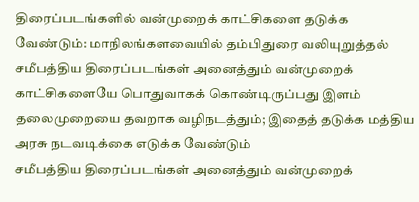திரைப்படங்களில் வன்முறைக் காட்சிகளை தடுக்க வேண்டும்: மாநிலங்களவையில் தம்பிதுரை வலியுறுத்தல்
சமீபத்திய திரைப்படங்கள் அனைத்தும் வன்முறைக் காட்சிகளையே பொதுவாகக் கொண்டிருப்பது இளம் தலைமுறையை தவறாக வழிநடத்தும்; இதைத் தடுக்க மத்திய அரசு நடவடிக்கை எடுக்க வேண்டும்
சமீபத்திய திரைப்படங்கள் அனைத்தும் வன்முறைக்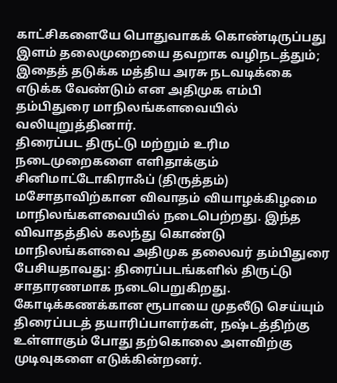காட்சிகளையே பொதுவாகக் கொண்டிருப்பது இளம் தலைமுறையை தவறாக வழிநடத்தும்; இதைத் தடுக்க மத்திய அரசு நடவடிக்கை எடுக்க வேண்டும் என அதிமுக எம்பி தம்பிதுரை மாநிலங்களவையில் வலியுறுத்தினார்.
திரைப்பட திருட்டு மற்றும் உரிம நடைமுறைகளை எளிதாக்கும் சினிமாட்டோகிராஃப் (திருத்தம்) மசோதாவிற்கான விவாதம் வியாழக்கிழமை மாநிலங்களவையில் நடைபெற்றது. இந்த விவாதத்தில் கலந்து கொண்டு மாநிலங்களவை அதிமுக தலைவர் தம்பிதுரை பேசியதாவது: திரைப்படங்களில் திருட்டு சாதாரணமாக நடைபெறுகிறது. கோடிக்கணக்கான ரூபாயை முதலீடு செய்யும் திரைப்படத் தயாரிப்பாளர்கள், நஷ்டத்திற்கு உள்ளாகும் போது தற்கொலை அளவிற்கு முடிவுகளை எடுக்கின்றனர்.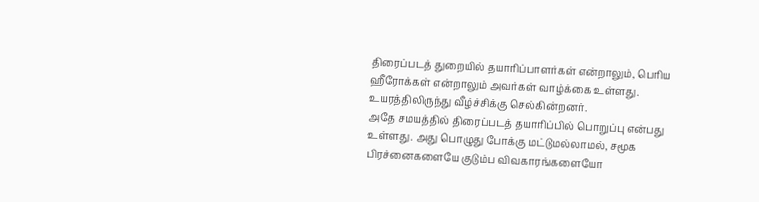திரைப்படத் துறையில் தயாரிப்பாளர்கள் என்றாலும், பெரிய ஹீரோக்கள் என்றாலும் அவர்கள் வாழ்க்கை உள்ளது. உயரத்திலிருந்து வீழ்ச்சிக்கு செல்கின்றனர்.
அதே சமயத்தில் திரைப்படத் தயாரிப்பில் பொறுப்பு என்பது உள்ளது. அது பொழுது போக்கு மட்டுமல்லாமல், சமூக பிரச்னைகளையே குடும்ப விவகாரங்களையோ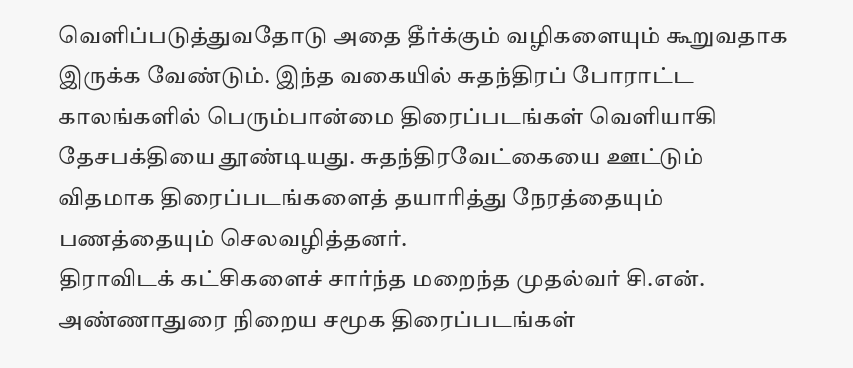வெளிப்படுத்துவதோடு அதை தீர்க்கும் வழிகளையும் கூறுவதாக இருக்க வேண்டும். இந்த வகையில் சுதந்திரப் போராட்ட காலங்களில் பெரும்பான்மை திரைப்படங்கள் வெளியாகி தேசபக்தியை தூண்டியது. சுதந்திரவேட்கையை ஊட்டும் விதமாக திரைப்படங்களைத் தயாரித்து நேரத்தையும் பணத்தையும் செலவழித்தனர்.
திராவிடக் கட்சிகளைச் சார்ந்த மறைந்த முதல்வர் சி.என். அண்ணாதுரை நிறைய சமூக திரைப்படங்கள்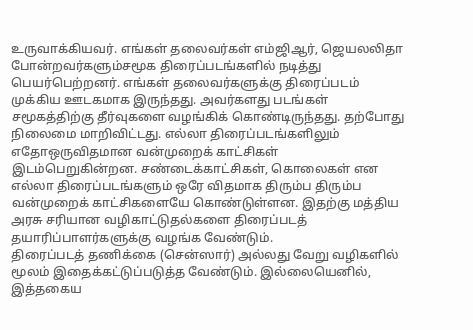உருவாக்கியவர். எங்கள் தலைவர்கள் எம்ஜிஆர், ஜெயலலிதா போன்றவர்களும்சமூக திரைப்படங்களில் நடித்து பெயர்பெற்றனர். எங்கள் தலைவர்களுக்கு திரைப்படம் முக்கிய ஊடகமாக இருந்தது. அவர்களது படங்கள் சமூகத்திற்கு தீர்வுகளை வழங்கிக் கொண்டிருந்தது. தற்போது நிலைமை மாறிவிட்டது. எல்லா திரைப்படங்களிலும் எதோஒருவிதமான வன்முறைக் காட்சிகள் இடம்பெறுகின்றன. சண்டைக்காட்சிகள், கொலைகள் என எல்லா திரைப்படங்களும் ஒரே விதமாக திரும்ப திரும்ப வன்முறைக் காட்சிகளையே கொண்டுள்ளன. இதற்கு மத்திய அரசு சரியான வழிகாட்டுதல்களை திரைப்படத் தயாரிப்பாளர்களுக்கு வழங்க வேண்டும்.
திரைப்படத் தணிக்கை (சென்ஸார்) அல்லது வேறு வழிகளில் மூலம் இதைக்கட்டுப்படுத்த வேண்டும். இல்லையெனில், இத்தகைய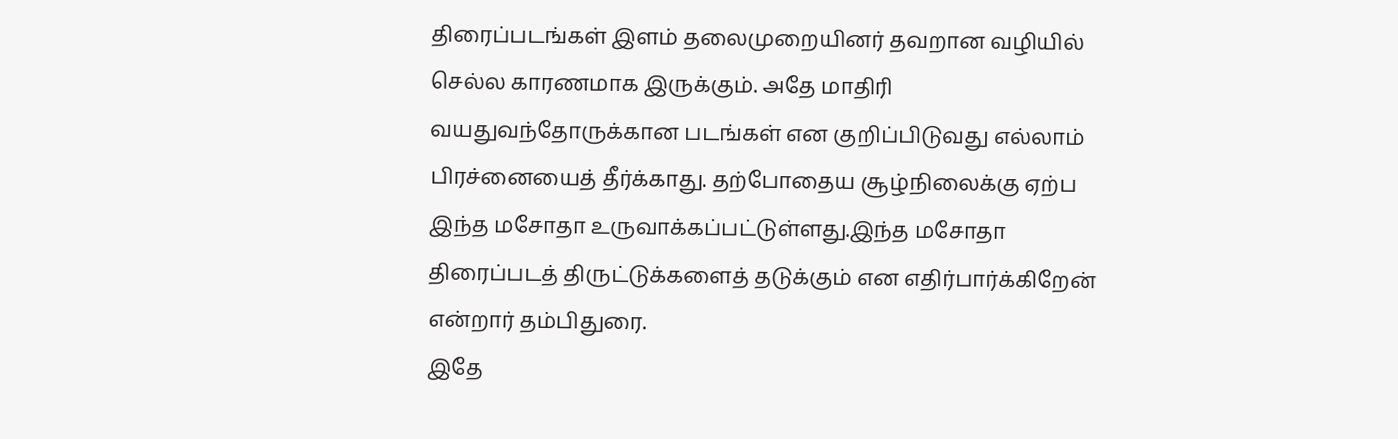திரைப்படங்கள் இளம் தலைமுறையினர் தவறான வழியில் செல்ல காரணமாக இருக்கும். அதே மாதிரி வயதுவந்தோருக்கான படங்கள் என குறிப்பிடுவது எல்லாம் பிரச்னையைத் தீர்க்காது. தற்போதைய சூழ்நிலைக்கு ஏற்ப இந்த மசோதா உருவாக்கப்பட்டுள்ளது.இந்த மசோதா திரைப்படத் திருட்டுக்களைத் தடுக்கும் என எதிர்பார்க்கிறேன் என்றார் தம்பிதுரை.
இதே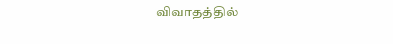விவாதத்தில்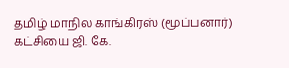தமிழ் மாநில காங்கிரஸ் (மூப்பனார்) கட்சியை ஜி. கே.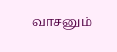வாசனும்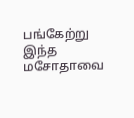பங்கேற்று இந்த மசோதாவை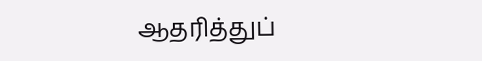ஆதரித்துப்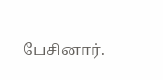பேசினார்.